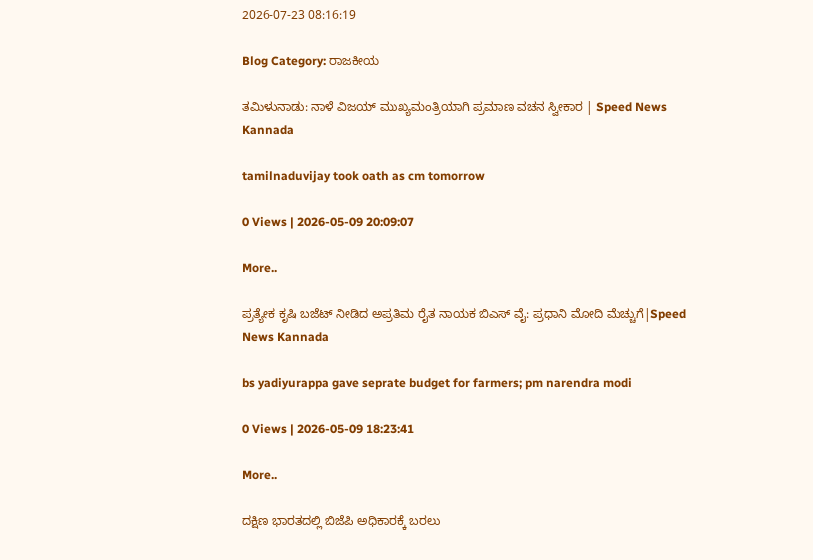2026-07-23 08:16:19

Blog Category: ರಾಜಕೀಯ

ತಮಿಳುನಾಡು: ನಾಳೆ ವಿಜಯ್‌ ಮುಖ್ಯಮಂತ್ರಿಯಾಗಿ ಪ್ರಮಾಣ ವಚನ ಸ್ವೀಕಾರ | Speed News Kannada

tamilnaduvijay took oath as cm tomorrow

0 Views | 2026-05-09 20:09:07

More..

ಪ್ರತ್ಯೇಕ ಕೃಷಿ ಬಜೆಟ್ ನೀಡಿದ ಅಪ್ರತಿಮ ರೈತ ನಾಯಕ ಬಿಎಸ್‌ ವೈ: ಪ್ರಧಾನಿ ಮೋದಿ ಮೆಚ್ಚುಗೆ|Speed News Kannada

bs yadiyurappa gave seprate budget for farmers; pm narendra modi

0 Views | 2026-05-09 18:23:41

More..

ದಕ್ಷಿಣ ಭಾರತದಲ್ಲಿ ಬಿಜೆಪಿ ಅಧಿಕಾರಕ್ಕೆ ಬರಲು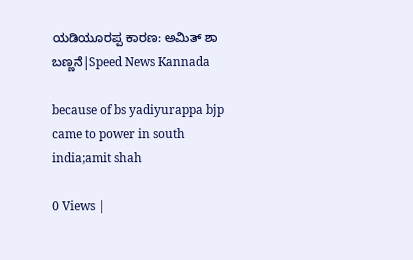ಯಡಿಯೂರಪ್ಪ ಕಾರಣ: ಅಮಿತ್ ಶಾ ಬಣ್ಣನೆ|Speed News Kannada

because of bs yadiyurappa bjp came to power in south india;amit shah

0 Views |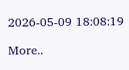2026-05-09 18:08:19

More..